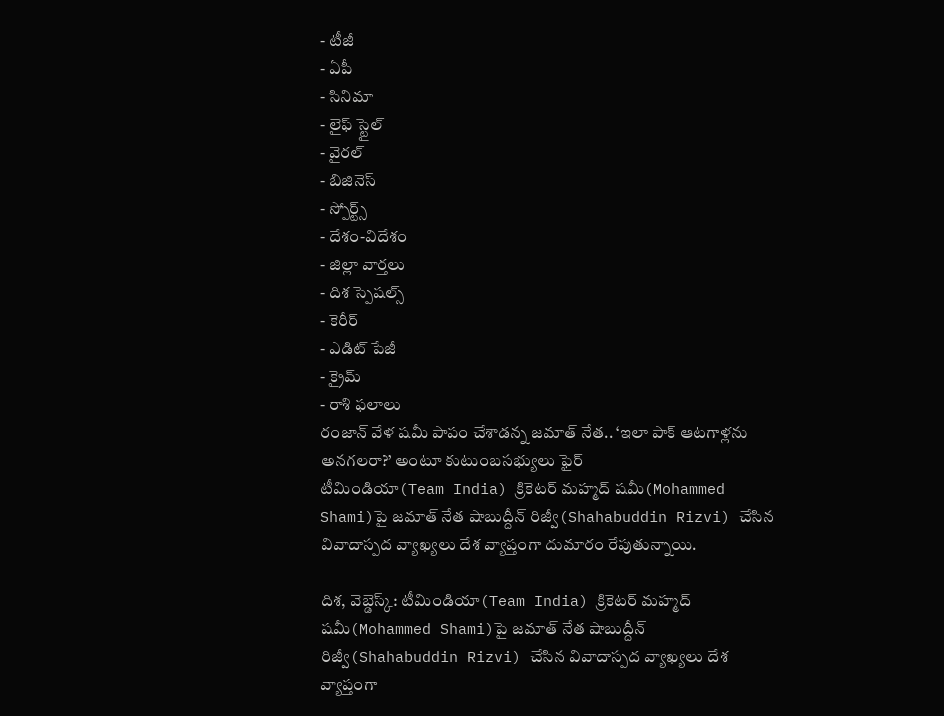- టీజీ
- ఏపీ
- సినిమా
- లైఫ్ స్టైల్
- వైరల్
- బిజినెస్
- స్పోర్ట్స్
- దేశం-విదేశం
- జిల్లా వార్తలు
- దిశ స్పెషల్స్
- కెరీర్
- ఎడిట్ పేజీ
- క్రైమ్
- రాశి ఫలాలు
రంజాన్ వేళ షమీ పాపం చేశాడన్న జమాత్ నేత.. ‘ఇలా పాక్ ఆటగాళ్లను అనగలరా?’ అంటూ కుటుంబసభ్యులు ఫైర్
టీమిండియా(Team India) క్రికెటర్ మహ్మద్ షమీ(Mohammed Shami)పై జమాత్ నేత షాబుద్దీన్ రిజ్వీ(Shahabuddin Rizvi) చేసిన వివాదాస్పద వ్యాఖ్యలు దేశ వ్యాప్తంగా దుమారం రేపుతున్నాయి.

దిశ, వెబ్డెస్క్: టీమిండియా(Team India) క్రికెటర్ మహ్మద్ షమీ(Mohammed Shami)పై జమాత్ నేత షాబుద్దీన్ రిజ్వీ(Shahabuddin Rizvi) చేసిన వివాదాస్పద వ్యాఖ్యలు దేశ వ్యాప్తంగా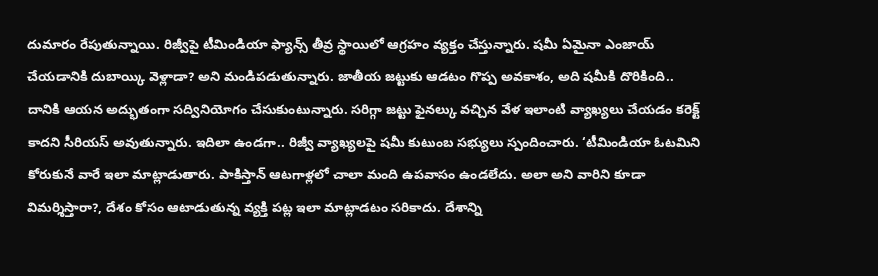దుమారం రేపుతున్నాయి. రిజ్వీపై టీమిండియా ఫ్యాన్స్ తీవ్ర స్థాయిలో ఆగ్రహం వ్యక్తం చేస్తున్నారు. షమీ ఏమైనా ఎంజాయ్ చేయడానికి దుబాయ్కి వెళ్లాడా? అని మండిపడుతున్నారు. జాతీయ జట్టుకు ఆడటం గొప్ప అవకాశం, అది షమీకి దొరికింది.. దానికి ఆయన అద్భుతంగా సద్వినియోగం చేసుకుంటున్నారు. సరిగ్గా జట్టు ఫైనల్కు వచ్చిన వేళ ఇలాంటి వ్యాఖ్యలు చేయడం కరెక్ట్ కాదని సీరియస్ అవుతున్నారు. ఇదిలా ఉండగా.. రిజ్వీ వ్యాఖ్యలపై షమీ కుటుంబ సభ్యులు స్పందించారు. ‘టీమిండియా ఓటమిని కోరుకునే వారే ఇలా మాట్లాడుతారు. పాకిస్తాన్ ఆటగాళ్లలో చాలా మంది ఉపవాసం ఉండలేదు. అలా అని వారిని కూడా విమర్శిస్తారా?, దేశం కోసం ఆటాడుతున్న వ్యక్తి పట్ల ఇలా మాట్లాడటం సరికాదు. దేశాన్ని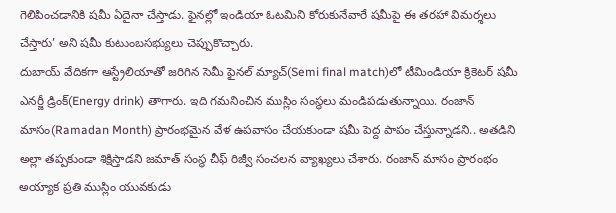గెలిపించడానికి షమీ ఏదైనా చేస్తాడు. ఫైనల్లో ఇండియా ఓటమిని కోరుకునేవారే షమీపై ఈ తరహా విమర్శలు చేస్తారు’ అని షమీ కుటుంబసభ్యులు చెప్పుకొచ్చారు.
దుబాయ్ వేదికగా ఆస్ట్రేలియాతో జరిగిన సెమీ ఫైనల్ మ్యాచ్(Semi final match)లో టీమిండియా క్రికెటర్ షమీ ఎనర్జీ డ్రింక్(Energy drink) తాగారు. ఇది గమనించిన ముస్లిం సంస్థలు మండిపడుతున్నాయి. రంజాన్ మాసం(Ramadan Month) ప్రారంభమైన వేళ ఉపవాసం చేయకుండా షమీ పెద్ద పాపం చేస్తున్నాడని.. అతడిని అల్లా తప్పకుండా శిక్షిస్తాడని జమాత్ సంస్థ చీఫ్ రిజ్వీ సంచలన వ్యాఖ్యలు చేశారు. రంజాన్ మాసం ప్రారంభం అయ్యాక ప్రతి ముస్లిం యువకుడు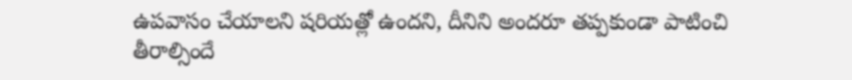ఉపవాసం చేయాలని షరియత్లో ఉందని, దీనిని అందరూ తప్పకుండా పాటించి తీరాల్సిందే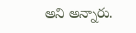అని అన్నారు.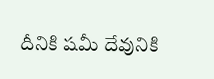దీనికి షమీ దేవునికి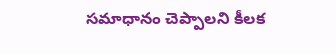సమాధానం చెప్పాలని కీలక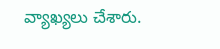వ్యాఖ్యలు చేశారు.